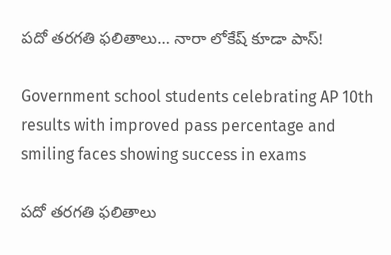పదో తరగతి ఫలితాలు… నారా లోకేష్‌ కూడా పాస్!

Government school students celebrating AP 10th results with improved pass percentage and smiling faces showing success in exams

పదో తరగతి ఫలితాలు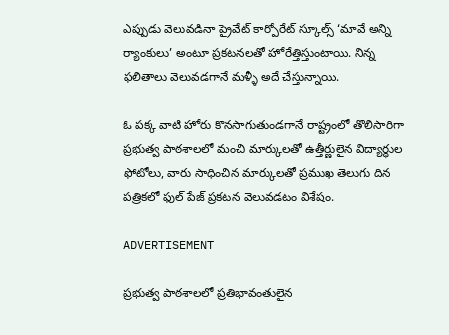ఎప్పుడు వెలువడినా ప్రైవేట్ కార్పోరేట్ స్కూల్స్ ‘మావే అన్ని ర్యాంకులు’ అంటూ ప్రకటనలతో హోరేత్తిస్తుంటాయి. నిన్న ఫలితాలు వెలువడగానే మళ్ళీ అదే చేస్తున్నాయి.

ఓ పక్క వాటి హోరు కొనసాగుతుండగానే రాష్ట్రంలో తొలిసారిగా ప్రభుత్వ పాఠశాలలో మంచి మార్కులతో ఉత్తీర్ణులైన విద్యార్ధుల ఫోటోలు, వారు సాధించిన మార్కులతో ప్రముఖ తెలుగు దిన పత్రికలో ఫుల్ పేజ్ ప్రకటన వెలువడటం విశేషం.

ADVERTISEMENT

ప్రభుత్వ పాఠశాలలో ప్రతిభావంతులైన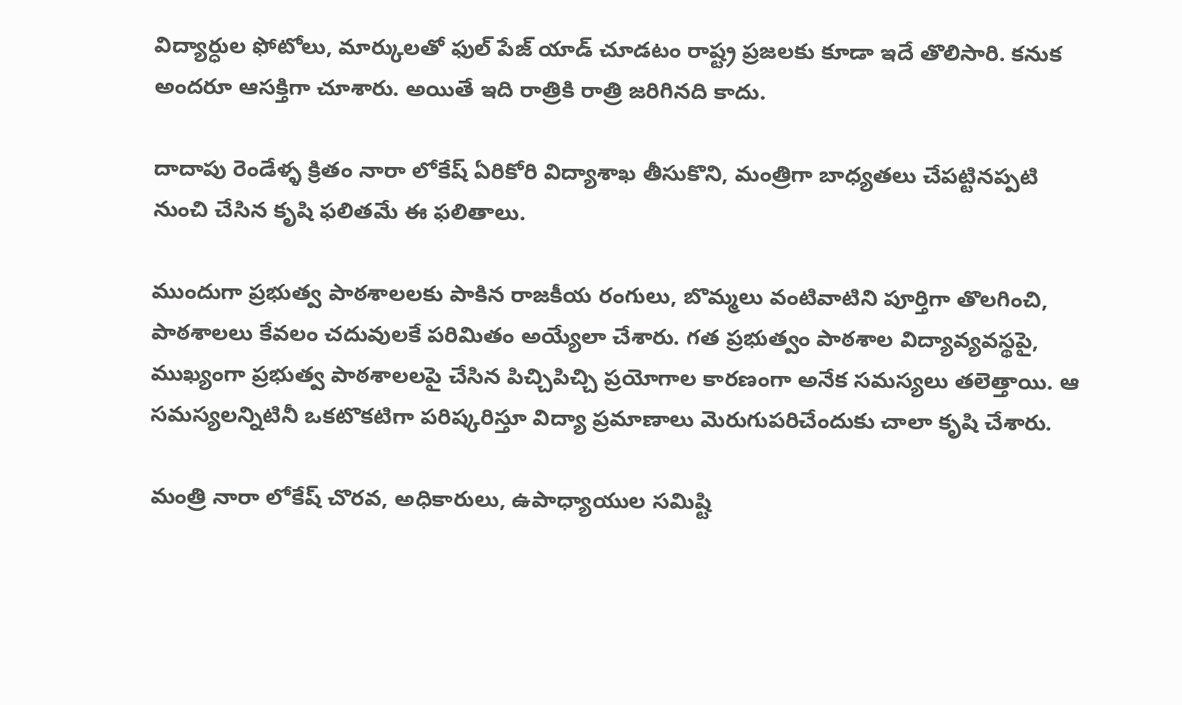విద్యార్ధుల ఫోటోలు, మార్కులతో ఫుల్ పేజ్ యాడ్ చూడటం రాష్ట్ర ప్రజలకు కూడా ఇదే తొలిసారి. కనుక అందరూ ఆసక్తిగా చూశారు. అయితే ఇది రాత్రికి రాత్రి జరిగినది కాదు.

దాదాపు రెండేళ్ళ క్రితం నారా లోకేష్‌ ఏరికోరి విద్యాశాఖ తీసుకొని, మంత్రిగా బాధ్యతలు చేపట్టినప్పటి నుంచి చేసిన కృషి ఫలితమే ఈ ఫలితాలు.

ముందుగా ప్రభుత్వ పాఠశాలలకు పాకిన రాజకీయ రంగులు, బొమ్మలు వంటివాటిని పూర్తిగా తొలగించి, పాఠశాలలు కేవలం చదువులకే పరిమితం అయ్యేలా చేశారు. గత ప్రభుత్వం పాఠశాల విద్యావ్యవస్థపై, ముఖ్యంగా ప్రభుత్వ పాఠశాలలపై చేసిన పిచ్చిపిచ్చి ప్రయోగాల కారణంగా అనేక సమస్యలు తలెత్తాయి. ఆ సమస్యలన్నిటినీ ఒకటొకటిగా పరిష్కరిస్తూ విద్యా ప్రమాణాలు మెరుగుపరిచేందుకు చాలా కృషి చేశారు.

మంత్రి నారా లోకేష్‌ చొరవ, అధికారులు, ఉపాధ్యాయుల సమిష్టి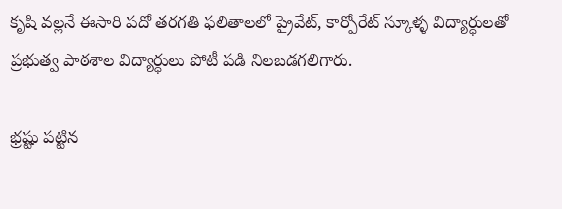కృషి వల్లనే ఈసారి పదో తరగతి ఫలితాలలో ప్రైవేట్, కార్పోరేట్ స్కూళ్ళ విద్యార్ధులతో ప్రభుత్వ పాఠశాల విద్యార్ధులు పోటీ పడి నిలబడగలిగారు.

భ్రష్టు పట్టిన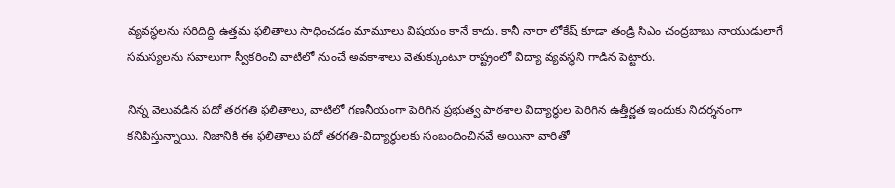వ్యవస్థలను సరిదిద్ది ఉత్తమ ఫలితాలు సాధించడం మామూలు విషయం కానే కాదు. కానీ నారా లోకేష్‌ కూడా తండ్రి సిఎం చంద్రబాబు నాయుడులాగే సమస్యలను సవాలుగా స్వీకరించి వాటిలో నుంచే అవకాశాలు వెతుక్కుంటూ రాష్ట్రంలో విద్యా వ్యవస్థని గాడిన పెట్టారు.

నిన్న వెలువడిన పదో తరగతి ఫలితాలు, వాటిలో గణనీయంగా పెరిగిన ప్రభుత్వ పాఠశాల విద్యార్ధుల పెరిగిన ఉత్తీర్ణత ఇందుకు నిదర్శనంగా కనిపిస్తున్నాయి. నిజానికి ఈ ఫలితాలు పదో తరగతి-విద్యార్ధులకు సంబందించినవే అయినా వారితో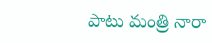పాటు మంత్రి నారా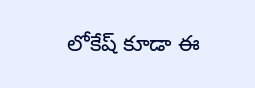లోకేష్‌ కూడా ఈ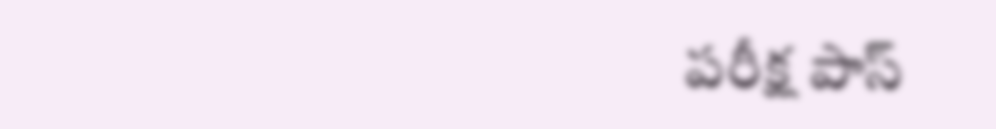పరీక్ష పాస్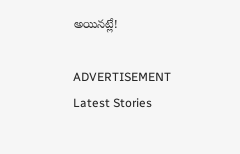అయినట్లే!

ADVERTISEMENT
Latest Stories